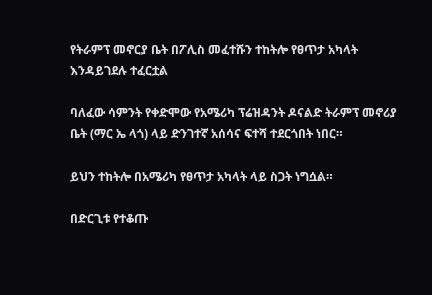የትራምፕ መኖርያ ቤት በፖሊስ መፈተሹን ተከትሎ የፀጥታ አካላት እንዳይገደሉ ተፈርቷል

ባለፈው ሳምንት የቀድሞው የአሜሪካ ፕሬዝዳንት ዶናልድ ትራምፕ መኖሪያ ቤት (ማር ኤ ላጎ) ላይ ድንገተኛ አሰሳና ፍተሻ ተደርጎበት ነበር።

ይህን ተከትሎ በአሜሪካ የፀጥታ አካላት ላይ ስጋት ነግሷል።

በድርጊቱ የተቆጡ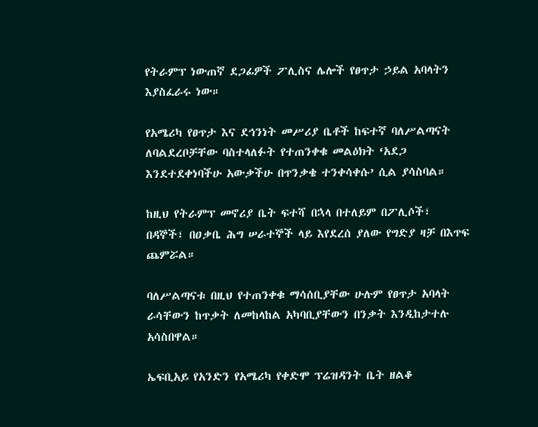የትራምፕ ነውጠኛ ደጋፊዎች ፖሊስና ሌሎች የፀጥታ ኃይል አባላትን እያስፈራሩ ነው።

የአሜሪካ የፀጥታ እና ደኅንነት መሥሪያ ቤቶች ከፍተኛ ባለሥልጣናት ለባልደረቦቻቸው ባስተላለፉት የተጠንቀቁ መልዕክት ‘አደጋ እንደተደቀነባችሁ አውቃችሁ በጥንቃቄ ተንቀሳቀሱ’ ሲል ያሳስባል።

ከዚህ የትራምፕ መኖሪያ ቤት ፍተሻ በኋላ በተለይም በፖሊሶች፣ በዳኞች፣ በዐቃቤ ሕግ ሠራተኞች ላይ እየደረሰ ያለው የግድያ ዛቻ በእጥፍ ጨምሯል።

ባለሥልጣናቱ በዚህ የተጠንቀቁ ማሳሰቢያቸው ሁሉም የፀጥታ አባላት ራሳቸውን ከጥቃት ለመከላከል አካባቢያቸውን በንቃት እንዲከታተሉ አሳስበዋል።

ኤፍቢአይ የአንድን የአሜሪካ የቀድሞ ፕሬዝዳንት ቤት ዘልቆ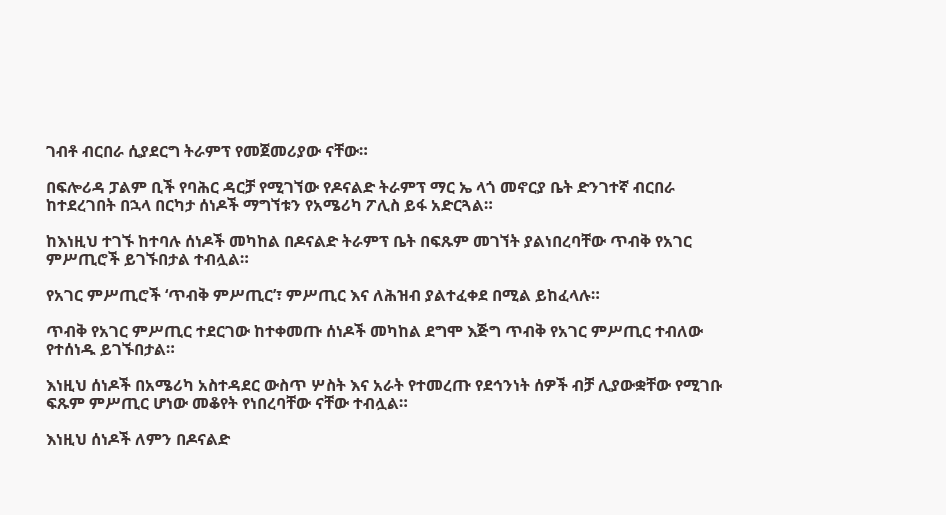ገብቶ ብርበራ ሲያደርግ ትራምፕ የመጀመሪያው ናቸው።

በፍሎሪዳ ፓልም ቢች የባሕር ዳርቻ የሚገኘው የዶናልድ ትራምፕ ማር ኤ ላጎ መኖርያ ቤት ድንገተኛ ብርበራ ከተደረገበት በኋላ በርካታ ሰነዶች ማግኘቱን የአሜሪካ ፖሊስ ይፋ አድርጓል።

ከእነዚህ ተገኙ ከተባሉ ሰነዶች መካከል በዶናልድ ትራምፕ ቤት በፍጹም መገኘት ያልነበረባቸው ጥብቅ የአገር ምሥጢሮች ይገኙበታል ተብሏል።

የአገር ምሥጢሮች ‘ጥብቅ ምሥጢር’፣ ምሥጢር እና ለሕዝብ ያልተፈቀደ በሚል ይከፈላሉ።

ጥብቅ የአገር ምሥጢር ተደርገው ከተቀመጡ ሰነዶች መካከል ደግሞ እጅግ ጥብቅ የአገር ምሥጢር ተብለው የተሰነዱ ይገኙበታል።

እነዚህ ሰነዶች በአሜሪካ አስተዳደር ውስጥ ሦስት እና አራት የተመረጡ የደኅንነት ሰዎች ብቻ ሊያውቋቸው የሚገቡ ፍጹም ምሥጢር ሆነው መቆየት የነበረባቸው ናቸው ተብሏል።

እነዚህ ሰነዶች ለምን በዶናልድ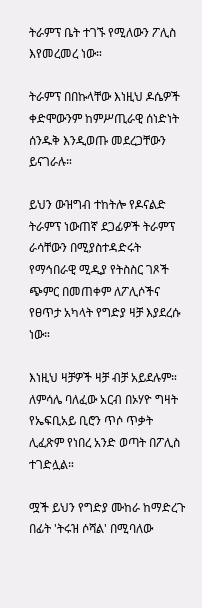ትራምፕ ቤት ተገኙ የሚለውን ፖሊስ እየመረመረ ነው።

ትራምፕ በበኩላቸው እነዚህ ዶሴዎች ቀድሞውንም ከምሥጢራዊ ሰነድነት ሰንዱቅ እንዲወጡ መደረጋቸውን ይናገራሉ።

ይህን ውዝግብ ተከትሎ የዶናልድ ትራምፕ ነውጠኛ ደጋፊዎች ትራምፕ ራሳቸውን በሚያስተዳድሩት የማኅበራዊ ሚዲያ የትስስር ገጾች ጭምር በመጠቀም ለፖሊሶችና የፀጥታ አካላት የግድያ ዛቻ እያደረሱ ነው።

እነዚህ ዛቻዎች ዛቻ ብቻ አይደሉም። ለምሳሌ ባለፈው አርብ በኦሃዮ ግዛት የኤፍቢአይ ቢሮን ጥሶ ጥቃት ሊፈጽም የነበረ አንድ ወጣት በፖሊስ ተገድሏል።

ሟች ይህን የግድያ ሙከራ ከማድረጉ በፊት 'ትሩዝ ሶሻል' በሚባለው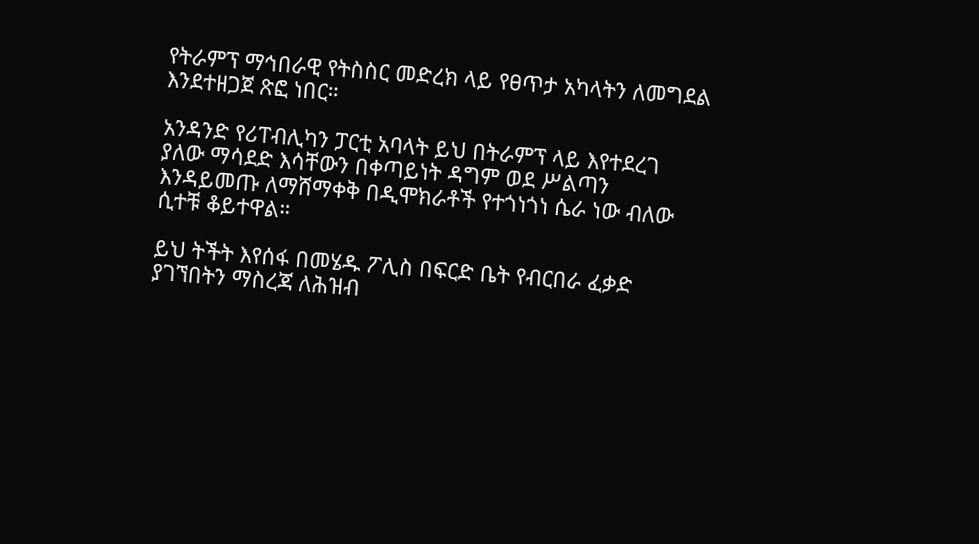የትራምፕ ማኅበራዊ የትስስር መድረክ ላይ የፀጥታ አካላትን ለመግደል እንደተዘጋጀ ጽፎ ነበር።

አንዳንድ የሪፐብሊካን ፓርቲ አባላት ይህ በትራምፕ ላይ እየተደረገ ያለው ማሳደድ እሳቸውን በቀጣይነት ዳግም ወደ ሥልጣን እንዳይመጡ ለማሸማቀቅ በዲሞክራቶች የተጎነጎነ ሴራ ነው ብለው ሲተቹ ቆይተዋል።

ይህ ትችት እየሰፋ በመሄዱ ፖሊስ በፍርድ ቤት የብርበራ ፈቃድ ያገኘበትን ማስረጃ ለሕዝብ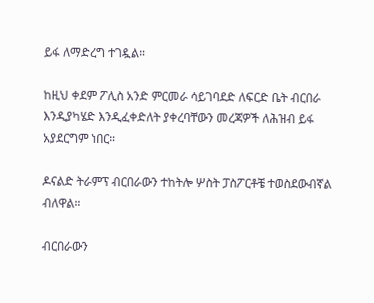ይፋ ለማድረግ ተገዷል።

ከዚህ ቀደም ፖሊስ አንድ ምርመራ ሳይገባደድ ለፍርድ ቤት ብርበራ እንዲያካሄድ እንዲፈቀድለት ያቀረባቸውን መረጃዎች ለሕዝብ ይፋ አያደርግም ነበር።

ዶናልድ ትራምፕ ብርበራውን ተከትሎ ሦስት ፓስፖርቶቼ ተወስደውብኛል ብለዋል።

ብርበራውን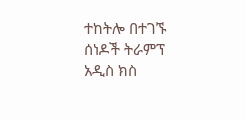ተከትሎ በተገኙ ሰነዶች ትራምፕ አዲስ ክስ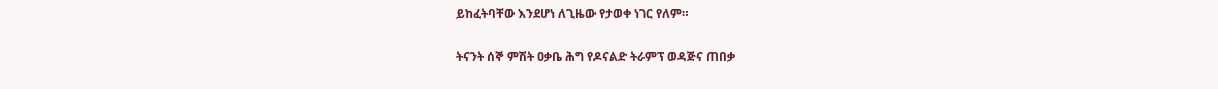ይከፈትባቸው እንደሆነ ለጊዜው የታወቀ ነገር የለም።

ትናንት ሰኞ ምሽት ዐቃቤ ሕግ የዶናልድ ትራምፕ ወዳጅና ጠበቃ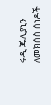ሩዲ ጁሊያኒን ለመክሰስ ሰነዶች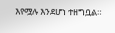እየሟሉ እንደሆነ ተዘግቧል።